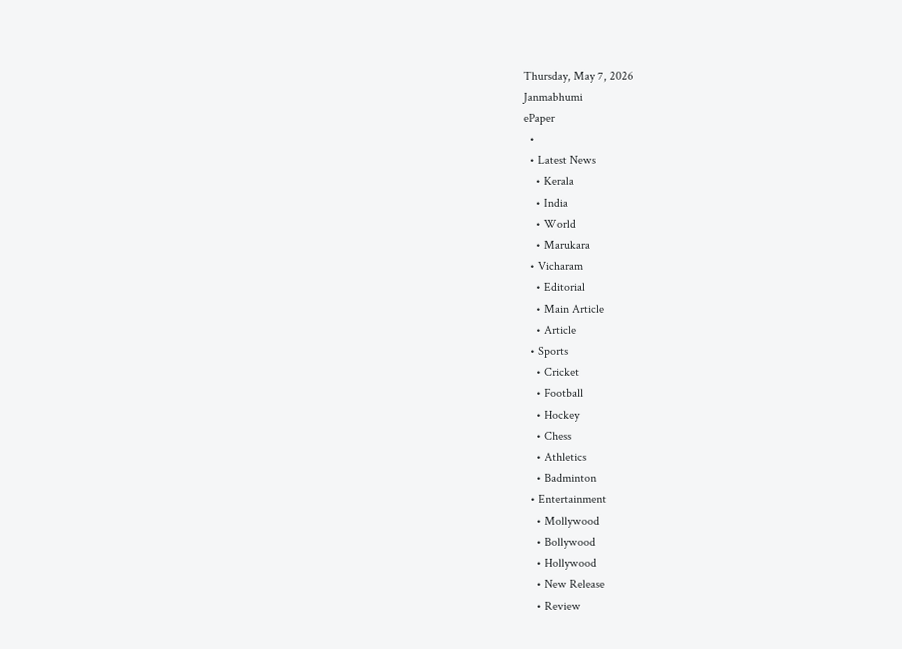Thursday, May 7, 2026
Janmabhumi
ePaper
  •
  • Latest News
    • Kerala
    • India
    • World
    • Marukara
  • Vicharam
    • Editorial
    • Main Article
    • Article
  • Sports
    • Cricket
    • Football
    • Hockey
    • Chess
    • Athletics
    • Badminton
  • Entertainment
    • Mollywood
    • Bollywood
    • Hollywood
    • New Release
    • Review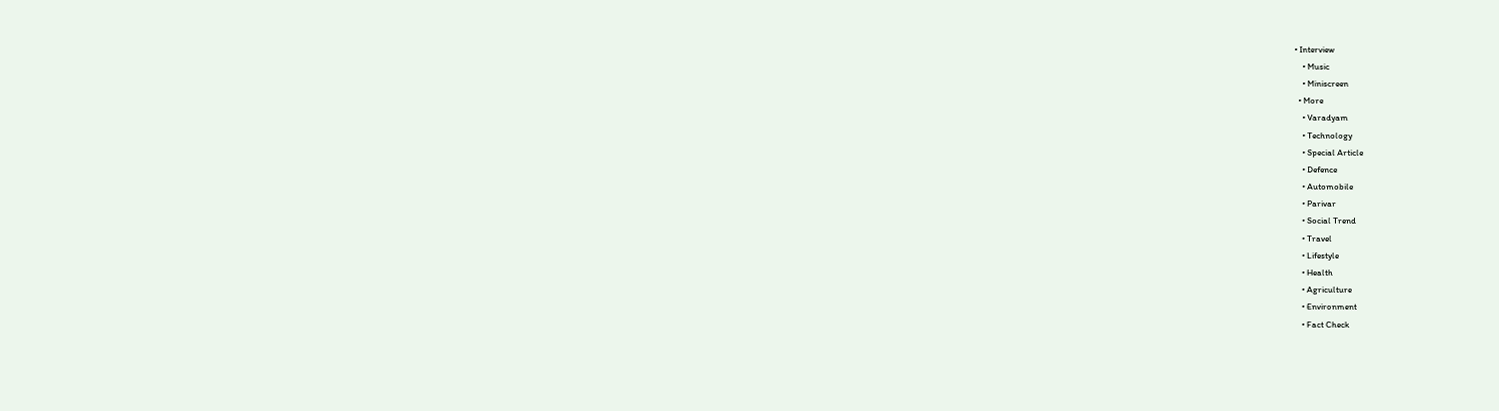• Interview
    • Music
    • Miniscreen
  • More
    • Varadyam
    • Technology
    • Special Article
    • Defence
    • Automobile
    • Parivar
    • Social Trend
    • Travel
    • Lifestyle
    • Health
    • Agriculture
    • Environment
    • Fact Check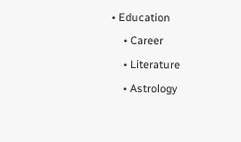• Education
    • Career
    • Literature
    • Astrology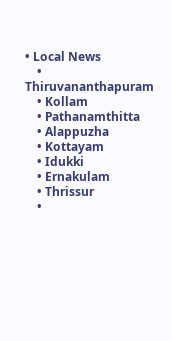• Local News
    • Thiruvananthapuram
    • Kollam
    • Pathanamthitta
    • Alappuzha
    • Kottayam
    • Idukki
    • Ernakulam
    • Thrissur
    •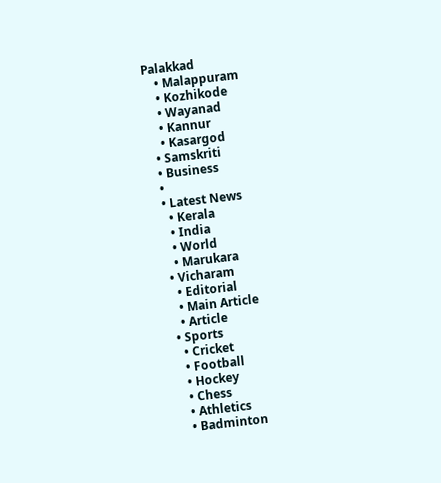Palakkad
    • Malappuram
    • Kozhikode
    • Wayanad
    • Kannur
    • Kasargod
  • Samskriti
  • Business
  •
  • Latest News
    • Kerala
    • India
    • World
    • Marukara
  • Vicharam
    • Editorial
    • Main Article
    • Article
  • Sports
    • Cricket
    • Football
    • Hockey
    • Chess
    • Athletics
    • Badminton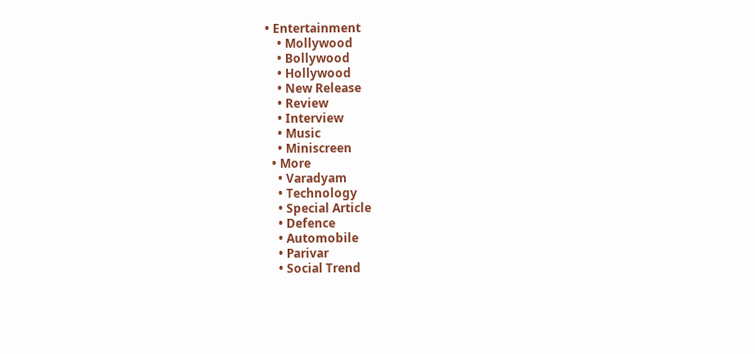• Entertainment
    • Mollywood
    • Bollywood
    • Hollywood
    • New Release
    • Review
    • Interview
    • Music
    • Miniscreen
  • More
    • Varadyam
    • Technology
    • Special Article
    • Defence
    • Automobile
    • Parivar
    • Social Trend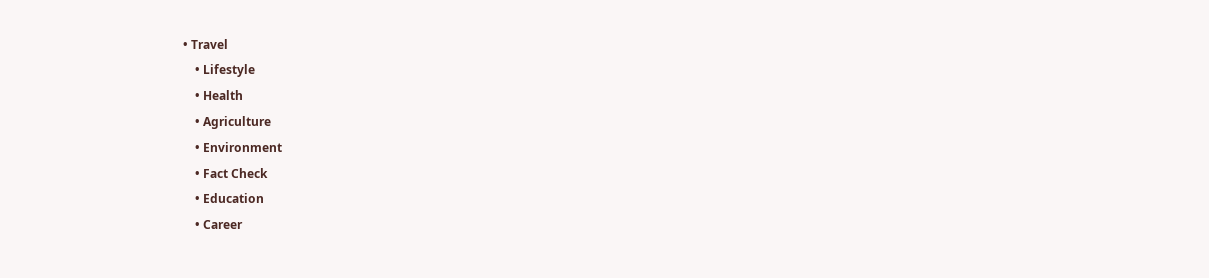• Travel
    • Lifestyle
    • Health
    • Agriculture
    • Environment
    • Fact Check
    • Education
    • Career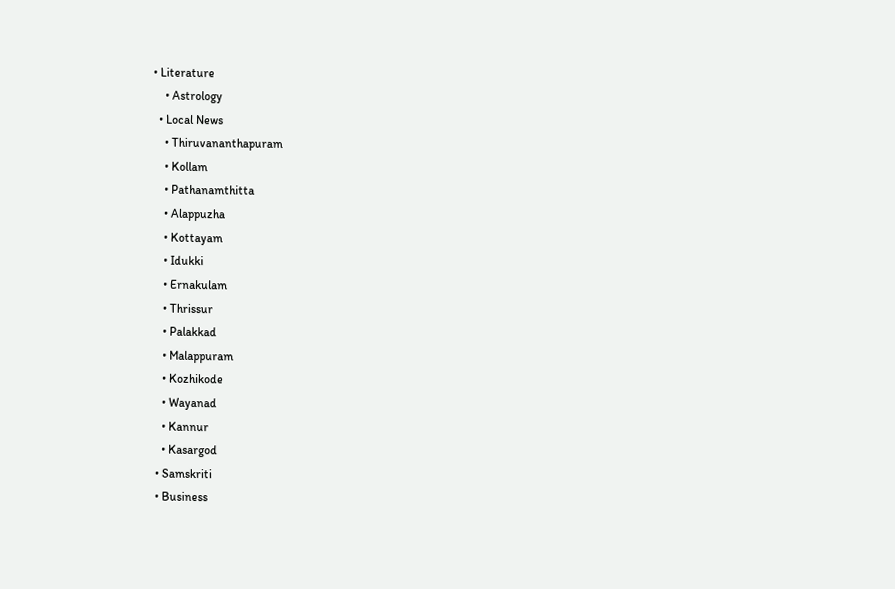• Literature
    • Astrology
  • Local News
    • Thiruvananthapuram
    • Kollam
    • Pathanamthitta
    • Alappuzha
    • Kottayam
    • Idukki
    • Ernakulam
    • Thrissur
    • Palakkad
    • Malappuram
    • Kozhikode
    • Wayanad
    • Kannur
    • Kasargod
  • Samskriti
  • Business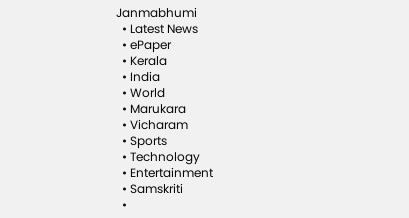Janmabhumi
  • Latest News
  • ePaper
  • Kerala
  • India
  • World
  • Marukara
  • Vicharam
  • Sports
  • Technology
  • Entertainment
  • Samskriti
  •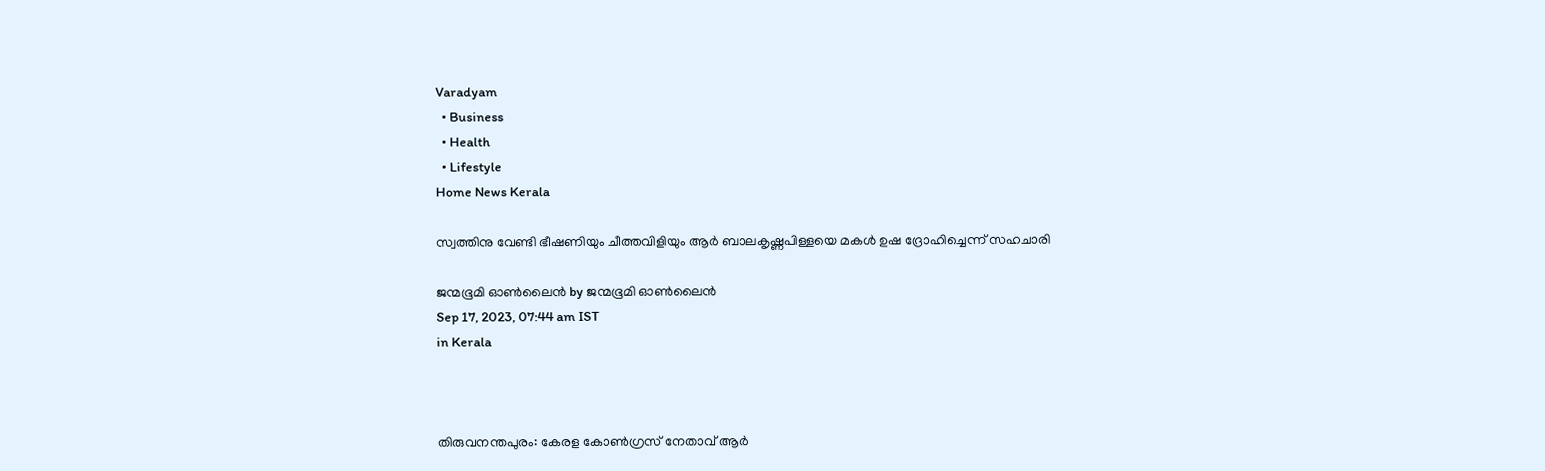Varadyam
  • Business
  • Health
  • Lifestyle
Home News Kerala

സ്വത്തിനു വേണ്ടി ഭീഷണിയും ചീത്തവിളിയും ആര്‍ ബാലകൃഷ്ണപിള്ളയെ മകള്‍ ഉഷ ദ്രോഹിച്ചെന്ന് സഹചാരി

ജന്മഭൂമി ഓണ്‍ലൈന്‍ by ജന്മഭൂമി ഓണ്‍ലൈന്‍
Sep 17, 2023, 07:44 am IST
in Kerala



തിരുവനന്തപുരം: കേരള കോണ്‍ഗ്രസ് നേതാവ് ആര്‍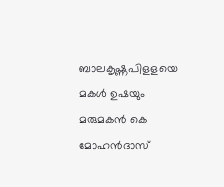ബാലകൃഷ്ണപിളളയെ മകള്‍ ഉഷയും മരുമകന്‍ കെ മോഹന്‍ദാസ്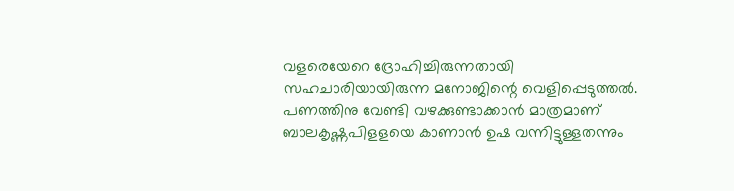വളരെയേറെ ദ്രോഹിച്ചിരുന്നതായി സഹചാരിയായിരുന്ന മനോജിന്റെ വെളിപ്പെടുത്തല്‍. പണത്തിനു വേണ്ടി വഴക്കുണ്ടാക്കാന്‍ മാത്രമാണ് ബാലകൃഷ്ണപിളളയെ കാണാന്‍ ഉഷ വന്നിട്ടുള്ളതന്നും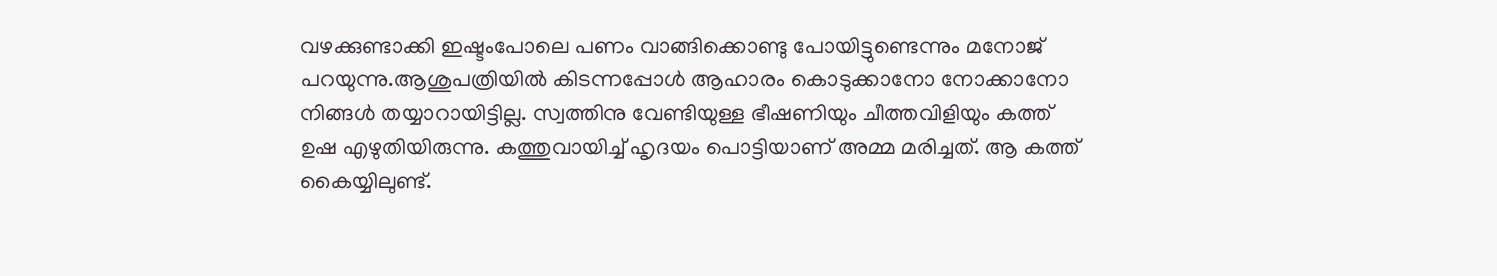വഴക്കുണ്ടാക്കി ഇഷ്ടംപോലെ പണം വാങ്ങിക്കൊണ്ടു പോയിട്ടുണ്ടെന്നും മനോജ് പറയുന്നു.ആശുപത്രിയില്‍ കിടന്നപ്പോള്‍ ആഹാരം കൊടുക്കാനോ നോക്കാനോ നിങ്ങള്‍ തയ്യാറായിട്ടില്ല. സ്വത്തിനു വേണ്ടിയുള്ള ഭീഷണിയും ചീത്തവിളിയും കത്ത്
ഉഷ എഴുതിയിരുന്നു. കത്തുവായിച്ച് ഹൃദയം പൊട്ടിയാണ് അമ്മ മരിച്ചത്. ആ കത്ത് കൈയ്യിലുണ്ട്.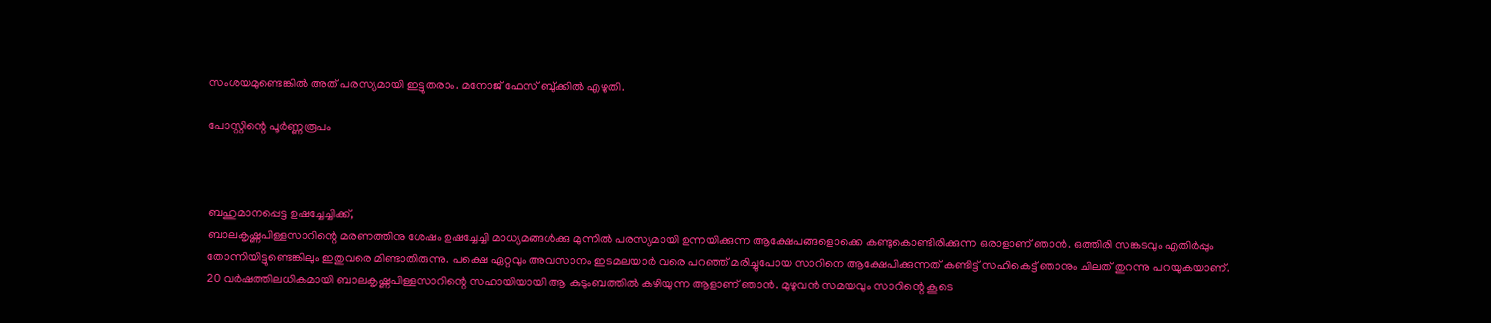സംശയമുണ്ടെങ്കില്‍ അത് പരസ്യമായി ഇട്ടുതരാം. മനോജ് ഫേസ് ബു്ക്കില്‍ എഴുതി.

പോസ്റ്റിന്റെ പൂര്‍ണ്ണരൂപം



ബഹുമാനപ്പെട്ട ഉഷച്ചേച്ചിക്ക്,
ബാലകൃഷ്ണപിള്ളസാറിന്റെ മരണത്തിനു ശേഷം ഉഷച്ചേച്ചി മാധ്യമങ്ങള്‍ക്കു മുന്നില്‍ പരസ്യമായി ഉന്നയിക്കുന്ന ആക്ഷേപങ്ങളൊക്കെ കണ്ടുകൊണ്ടിരിക്കുന്ന ഒരാളാണ് ഞാന്‍. ഒത്തിരി സങ്കടവും എതിര്‍പ്പും തോന്നിയിട്ടുണ്ടെങ്കിലും ഇതുവരെ മിണ്ടാതിരുന്നു. പക്ഷെ ഏറ്റവും അവസാനം ഇടമലയാര്‍ വരെ പറഞ്ഞ് മരിച്ചുപോയ സാറിനെ ആക്ഷേപിക്കുന്നത് കണ്ടിട്ട് സഹികെട്ട് ഞാനും ചിലത് തുറന്നു പറയുകയാണ്.
20 വര്‍ഷത്തിലധികമായി ബാലകൃഷ്ണപിള്ളസാറിന്റെ സഹായിയായി ആ കുടുംബത്തില്‍ കഴിയുന്ന ആളാണ് ഞാന്‍. മുഴുവന്‍ സമയവും സാറിന്റെ കൂടെ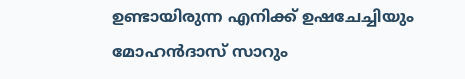ഉണ്ടായിരുന്ന എനിക്ക് ഉഷചേച്ചിയും മോഹന്‍ദാസ് സാറും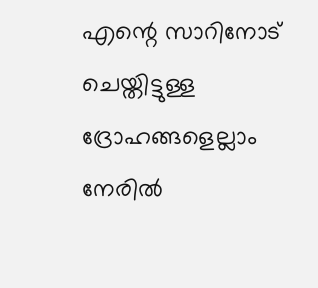എന്റെ സാറിനോട് ചെയ്തിട്ടുള്ള ദ്രോഹങ്ങളെല്ലാം നേരില്‍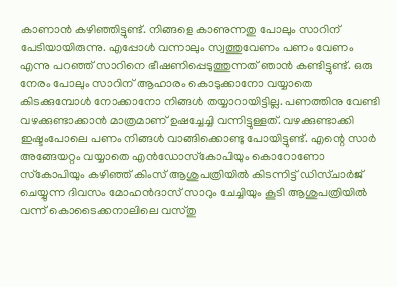കാണാന്‍ കഴിഞ്ഞിട്ടുണ്ട്. നിങ്ങളെ കാണുന്നതു പോലും സാറിന് പേടിയായിരുന്നു. എപ്പോള്‍ വന്നാലും സ്വത്തുവേണം പണം വേണം എന്നു പറഞ്ഞ് സാറിനെ ഭീഷണിപ്പെടുത്തുന്നത് ഞാന്‍ കണ്ടിട്ടുണ്ട്. ഒരു നേരം പോലും സാറിന് ആഹാരം കൊടുക്കാനോ വയ്യാതെ കിടക്കുമ്പോള്‍ നോക്കാനോ നിങ്ങള്‍ തയ്യാറായിട്ടില്ല. പണത്തിനു വേണ്ടി വഴക്കുണ്ടാക്കാന്‍ മാത്രമാണ് ഉഷച്ചേച്ചി വന്നിട്ടുള്ളത്. വഴക്കുണ്ടാക്കി ഇഷ്ടംപോലെ പണം നിങ്ങള്‍ വാങ്ങിക്കൊണ്ടു പോയിട്ടുണ്ട്. എന്റെ സാര്‍ അങ്ങേയറ്റം വയ്യാതെ എന്‍ഡോസ്‌കോപിയും കൊറോണോ സ്‌കോപിയും കഴിഞ്ഞ് കിംസ് ആശുപത്രിയില്‍ കിടന്നിട്ട് ഡിസ്ചാര്‍ജ് ചെയ്യുന്ന ദിവസം മോഹന്‍ദാസ് സാറും ചേച്ചിയും കൂടി ആശുപത്രിയില്‍ വന്ന് കൊടൈക്കനാലിലെ വസ്തു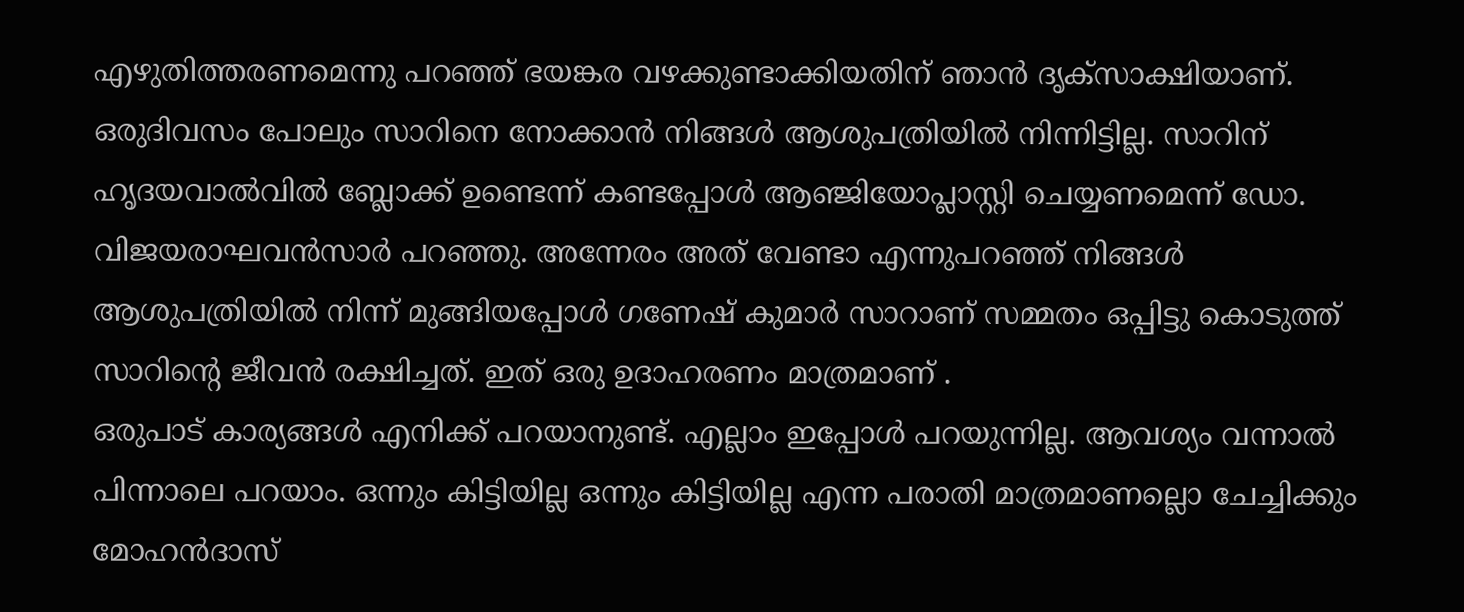എഴുതിത്തരണമെന്നു പറഞ്ഞ് ഭയങ്കര വഴക്കുണ്ടാക്കിയതിന് ഞാന്‍ ദൃക്‌സാക്ഷിയാണ്. ഒരുദിവസം പോലും സാറിനെ നോക്കാന്‍ നിങ്ങള്‍ ആശുപത്രിയില്‍ നിന്നിട്ടില്ല. സാറിന് ഹൃദയവാല്‍വില്‍ ബ്ലോക്ക് ഉണ്ടെന്ന് കണ്ടപ്പോള്‍ ആഞ്ജിയോപ്ലാസ്റ്റി ചെയ്യണമെന്ന് ഡോ. വിജയരാഘവന്‍സാര്‍ പറഞ്ഞു. അന്നേരം അത് വേണ്ടാ എന്നുപറഞ്ഞ് നിങ്ങള്‍ ആശുപത്രിയില്‍ നിന്ന് മുങ്ങിയപ്പോള്‍ ഗണേഷ് കുമാര്‍ സാറാണ് സമ്മതം ഒപ്പിട്ടു കൊടുത്ത് സാറിന്റെ ജീവന്‍ രക്ഷിച്ചത്. ഇത് ഒരു ഉദാഹരണം മാത്രമാണ് .
ഒരുപാട് കാര്യങ്ങള്‍ എനിക്ക് പറയാനുണ്ട്. എല്ലാം ഇപ്പോള്‍ പറയുന്നില്ല. ആവശ്യം വന്നാല്‍ പിന്നാലെ പറയാം. ഒന്നും കിട്ടിയില്ല ഒന്നും കിട്ടിയില്ല എന്ന പരാതി മാത്രമാണല്ലൊ ചേച്ചിക്കും മോഹന്‍ദാസ്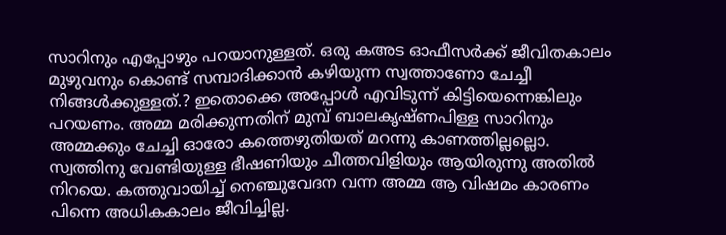സാറിനും എപ്പോഴും പറയാനുള്ളത്. ഒരു കഅട ഓഫീസര്‍ക്ക് ജീവിതകാലം മുഴുവനും കൊണ്ട് സമ്പാദിക്കാന്‍ കഴിയുന്ന സ്വത്താണോ ചേച്ചീ നിങ്ങള്‍ക്കുള്ളത്.? ഇതൊക്കെ അപ്പോള്‍ എവിടുന്ന് കിട്ടിയെന്നെങ്കിലും പറയണം. അമ്മ മരിക്കുന്നതിന് മുമ്പ് ബാലകൃഷ്ണപിള്ള സാറിനും അമ്മക്കും ചേച്ചി ഓരോ കത്തെഴുതിയത് മറന്നു കാണത്തില്ലല്ലൊ. സ്വത്തിനു വേണ്ടിയുള്ള ഭീഷണിയും ചീത്തവിളിയും ആയിരുന്നു അതില്‍ നിറയെ. കത്തുവായിച്ച് നെഞ്ചുവേദന വന്ന അമ്മ ആ വിഷമം കാരണം പിന്നെ അധികകാലം ജീവിച്ചില്ല.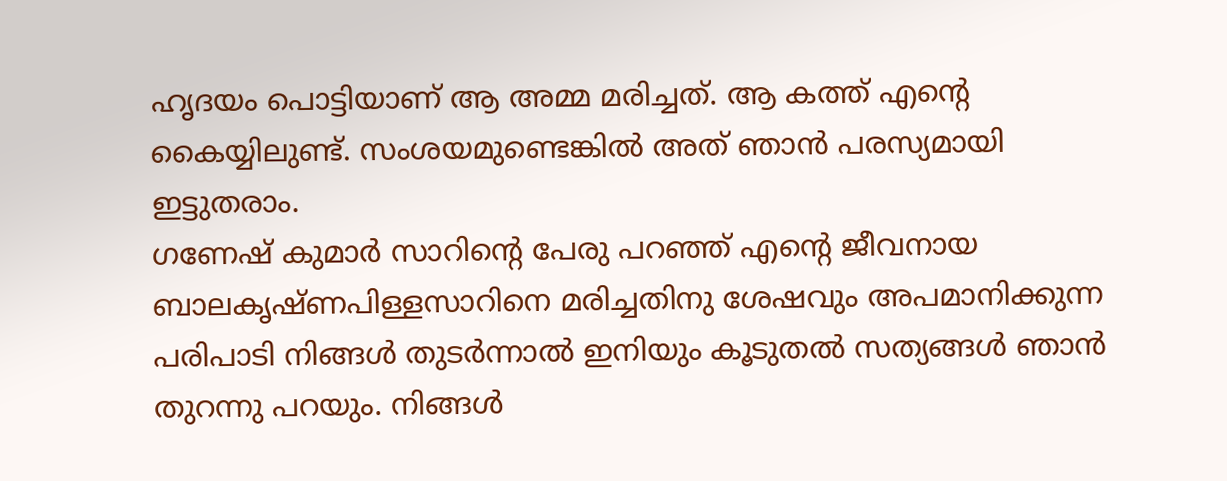ഹൃദയം പൊട്ടിയാണ് ആ അമ്മ മരിച്ചത്. ആ കത്ത് എന്റെ കൈയ്യിലുണ്ട്. സംശയമുണ്ടെങ്കില്‍ അത് ഞാന്‍ പരസ്യമായി ഇട്ടുതരാം.
ഗണേഷ് കുമാര്‍ സാറിന്റെ പേരു പറഞ്ഞ് എന്റെ ജീവനായ ബാലകൃഷ്ണപിള്ളസാറിനെ മരിച്ചതിനു ശേഷവും അപമാനിക്കുന്ന പരിപാടി നിങ്ങള്‍ തുടര്‍ന്നാല്‍ ഇനിയും കൂടുതല്‍ സത്യങ്ങള്‍ ഞാന്‍ തുറന്നു പറയും. നിങ്ങള്‍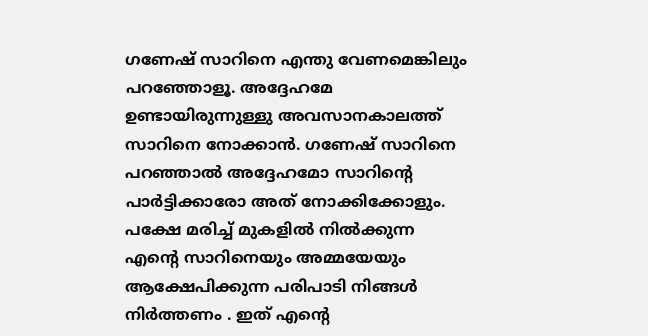ഗണേഷ് സാറിനെ എന്തു വേണമെങ്കിലും പറഞ്ഞോളൂ. അദ്ദേഹമേ ഉണ്ടായിരുന്നുള്ളു അവസാനകാലത്ത് സാറിനെ നോക്കാന്‍. ഗണേഷ് സാറിനെ പറഞ്ഞാല്‍ അദ്ദേഹമോ സാറിന്റെ പാര്‍ട്ടിക്കാരോ അത് നോക്കിക്കോളും. പക്ഷേ മരിച്ച് മുകളില്‍ നില്‍ക്കുന്ന എന്റെ സാറിനെയും അമ്മയേയും ആക്ഷേപിക്കുന്ന പരിപാടി നിങ്ങള്‍ നിര്‍ത്തണം . ഇത് എന്റെ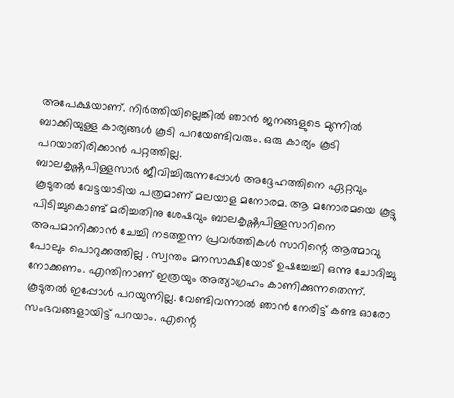അപേക്ഷയാണ്. നിര്‍ത്തിയില്ലെങ്കില്‍ ഞാന്‍ ജനങ്ങളുടെ മുന്നില്‍ ബാക്കിയുള്ള കാര്യങ്ങള്‍ കൂടി പറയേണ്ടിവരും. ഒരു കാര്യം കൂടി പറയാതിരിക്കാന്‍ പറ്റത്തില്ല.
ബാലകൃഷ്ണപിള്ളസാര്‍ ജീവിച്ചിരുന്നപ്പോള്‍ അദ്ദേഹത്തിനെ ഏറ്റവും കൂടുതല്‍ വേട്ടയാടിയ പത്രമാണ് മലയാള മനോരമ. ആ മനോരമയെ കൂട്ടു പിടിച്ചുകൊണ്ട് മരിച്ചതിനു ശേഷവും ബാലകൃഷ്ണപിള്ളസാറിനെ അപമാനിക്കാന്‍ ചേച്ചി നടത്തുന്ന പ്രവര്‍ത്തികള്‍ സാറിന്റെ ആത്മാവു പോലും പൊറുക്കത്തില്ല . സ്വന്തം മനസാക്ഷിയോട് ഉഷച്ചേച്ചി ഒന്നു ചോദിച്ചു നോക്കണം. എന്തിനാണ് ഇത്രയും അത്യാഗ്രഹം കാണിക്കുന്നതെന്ന്. കൂടുതല്‍ ഇപ്പോള്‍ പറയുന്നില്ല. വേണ്ടിവന്നാല്‍ ഞാന്‍ നേരിട്ട് കണ്ട ഓരോ സംഭവങ്ങളായിട്ട് പറയാം. എന്റെ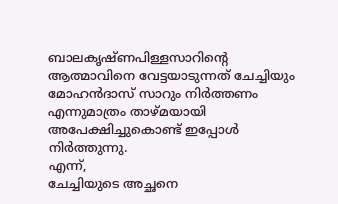ബാലകൃഷ്ണപിള്ളസാറിന്റെ ആത്മാവിനെ വേട്ടയാടുന്നത് ചേച്ചിയും മോഹന്‍ദാസ് സാറും നിര്‍ത്തണം എന്നുമാത്രം താഴ്മയായി അപേക്ഷിച്ചുകൊണ്ട് ഇപ്പോള്‍ നിര്‍ത്തുന്നു.
എന്ന്,
ചേച്ചിയുടെ അച്ഛനെ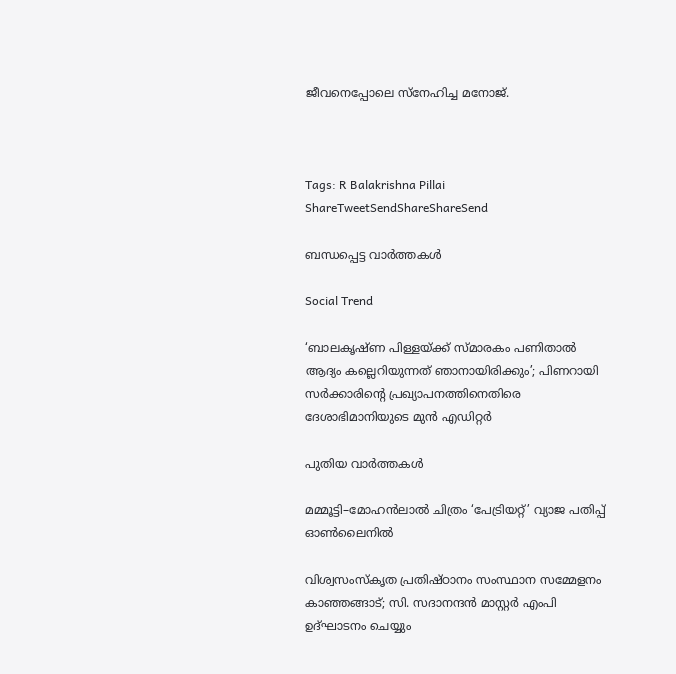ജീവനെപ്പോലെ സ്‌നേഹിച്ച മനോജ്.



Tags: R Balakrishna Pillai
ShareTweetSendShareShareSend

ബന്ധപ്പെട്ട വാര്‍ത്തകള്‍

Social Trend

‘ബാലകൃഷ്ണ പിള്ളയ്‌ക്ക് സ്മാരകം പണിതാല്‍ ആദ്യം കല്ലെറിയുന്നത് ഞാനായിരിക്കും’; പിണറായി സര്‍ക്കാരിന്റെ പ്രഖ്യാപനത്തിനെതിരെ ദേശാഭിമാനിയുടെ മുന്‍ എഡിറ്റര്‍

പുതിയ വാര്‍ത്തകള്‍

മമ്മൂട്ടി–മോഹൻലാൽ ചിത്രം ‘പേട്രിയറ്റ്’ വ്യാജ പതിപ്പ് ഓൺലൈനിൽ

വിശ്വസംസ്‌കൃത പ്രതിഷ്ഠാനം സംസ്ഥാന സമ്മേളനം കാഞ്ഞങ്ങാട്; സി. സദാനന്ദന്‍ മാസ്റ്റര്‍ എംപി ഉദ്ഘാടനം ചെയ്യും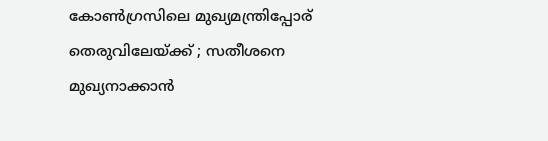കോൺഗ്രസിലെ മുഖ്യമന്ത്രിപ്പോര് തെരുവിലേയ്‌ക്ക് ; സതീശനെ മുഖ്യനാക്കാൻ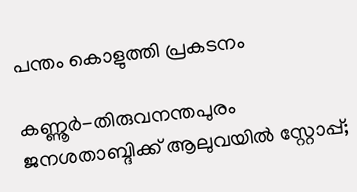പന്തം കൊളുത്തി പ്രകടനം

കണ്ണൂര്‍-തിരുവനന്തപുരം ജനശതാബ്ദിക്ക് ആലുവയിൽ സ്റ്റോപ്പ്;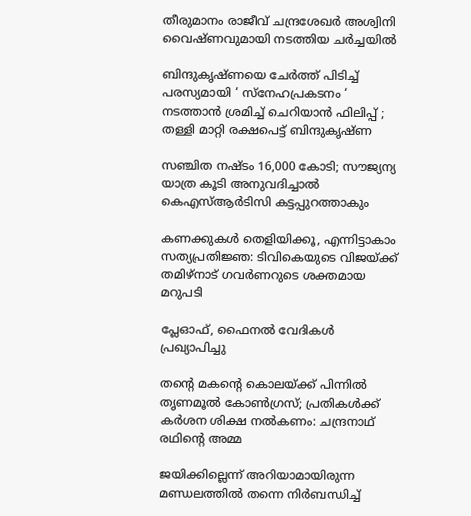തീരുമാനം രാജീവ് ചന്ദ്രശേഖര്‍ അശ്വിനി വൈഷ്ണവുമായി നടത്തിയ ചർച്ചയിൽ

ബിന്ദുകൃഷ്ണയെ ചേർത്ത് പിടിച്ച് പരസ്യമായി ‘ സ്നേഹപ്രകടനം ‘ നടത്താൻ ശ്രമിച്ച് ചെറിയാൻ ഫിലിപ്പ് ; തള്ളി മാറ്റി രക്ഷപെട്ട് ബിന്ദുകൃഷ്ണ

സഞ്ചിത നഷ്ടം 16,000 കോടി; സൗജ്യന്യ യാത്ര കൂടി അനുവദിച്ചാല്‍ കെഎസ്ആര്‍ടിസി കട്ടപ്പുറത്താകും

കണക്കുകൾ തെളിയിക്കൂ, എന്നിട്ടാകാം സത്യപ്രതിജ്ഞ: ടിവികെയുടെ വിജയ്‌ക്ക് തമിഴ്‌നാട് ഗവർണറുടെ ശക്തമായ മറുപടി

പ്ലേഓഫ്, ഫൈനല്‍ വേദികള്‍ പ്രഖ്യാപിച്ചു

തന്റെ മകന്റെ കൊലയ്‌ക്ക് പിന്നിൽ തൃണമൂൽ കോൺഗ്രസ്; പ്രതികൾക്ക് കർശന ശിക്ഷ നൽകണം: ചന്ദ്രനാഥ് രഥിന്റെ അമ്മ

ജയിക്കില്ലെന്ന് അറിയാമായിരുന്ന മണ്ഡലത്തിൽ തന്നെ നിർബന്ധിച്ച്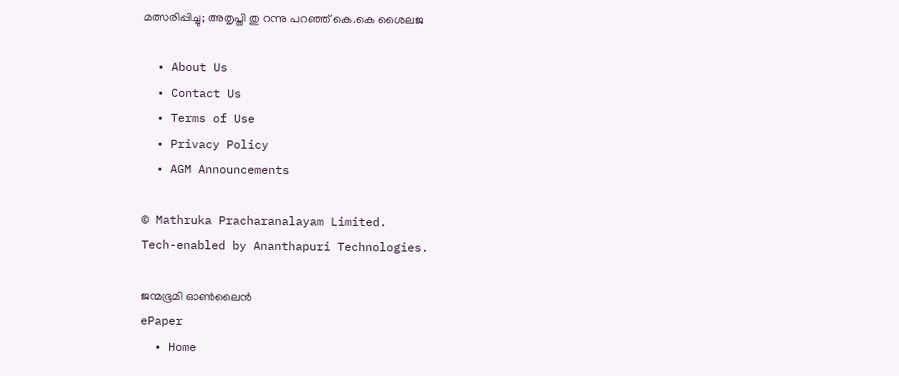മത്സരിപ്പിച്ചു; അതൃപ്തി തു റന്നു പറഞ്ഞ് കെ.കെ ശൈലജ

  • About Us
  • Contact Us
  • Terms of Use
  • Privacy Policy
  • AGM Announcements

© Mathruka Pracharanalayam Limited.
Tech-enabled by Ananthapuri Technologies.

ജന്മഭൂമി ഓണ്‍ലൈന്‍
ePaper
  • Home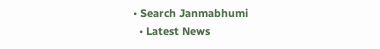• Search Janmabhumi
  • Latest News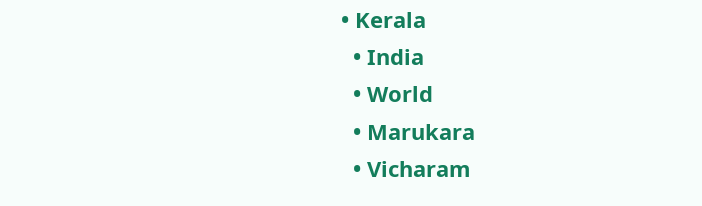• Kerala
  • India
  • World
  • Marukara
  • Vicharam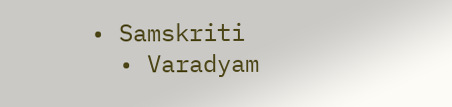• Samskriti
  • Varadyam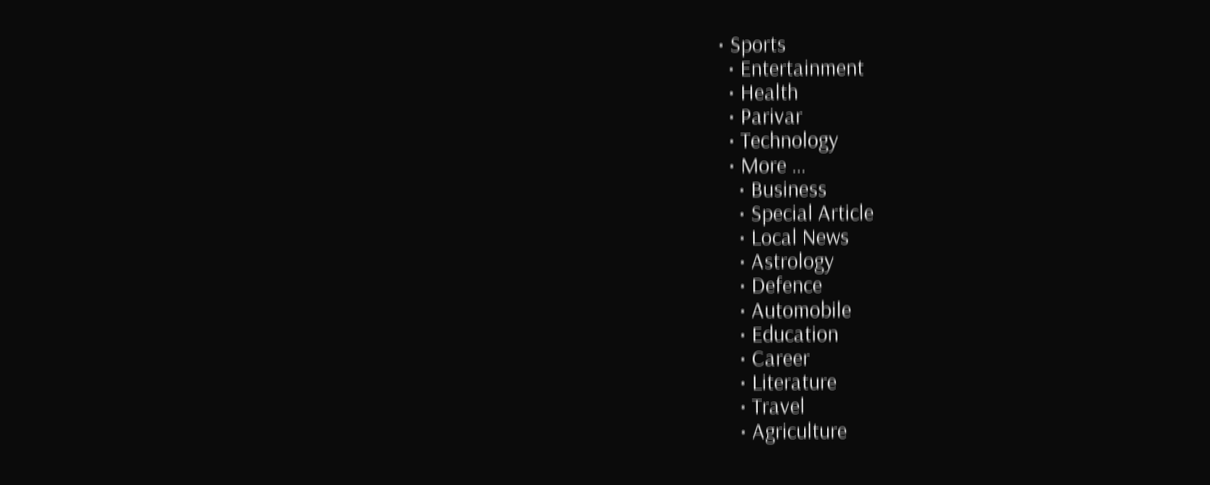• Sports
  • Entertainment
  • Health
  • Parivar
  • Technology
  • More …
    • Business
    • Special Article
    • Local News
    • Astrology
    • Defence
    • Automobile
    • Education
    • Career
    • Literature
    • Travel
    • Agriculture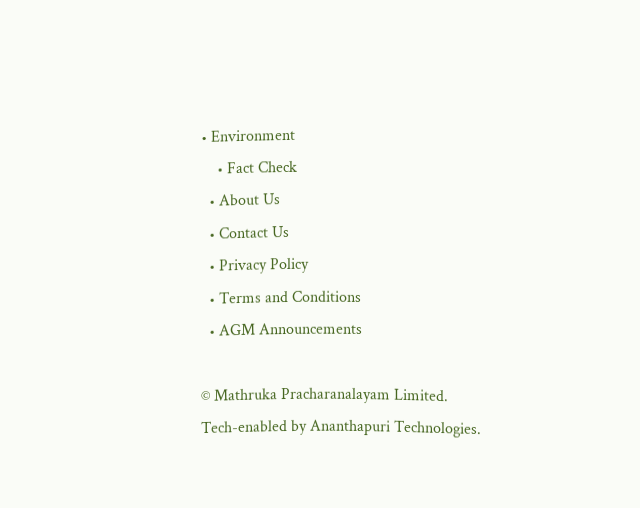• Environment
    • Fact Check
  • About Us
  • Contact Us
  • Privacy Policy
  • Terms and Conditions
  • AGM Announcements

© Mathruka Pracharanalayam Limited.
Tech-enabled by Ananthapuri Technologies.